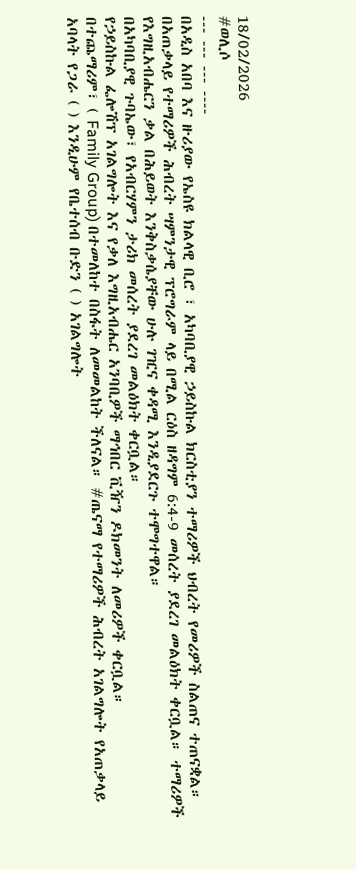18/02/2026
#ወሊሶ
--- --- --- ----
በአዲስ አበባ እና ዙሪያው የኤስዩ ክልላዊ ቢሮ ፣ አካባቢያዊ ኃይስኩል ክርስቲያን ተማሪዎች ህብረት የመሪዎች ስልጠና ተጠናቋል።
በአጠቃላይ የተማሪዎች ሕብረት ሣምንታዊ ፕሮግራም ላይ በሚል ርዕስ ዘዳግም 6:4-9 መሰረት ያደረገ መልዕክት ቀርቧል። ተማሪዎች የእግዚአብሔርን ቃል በሕይወት እንቅስቃሴያቸው ሁሉ ገዢና ቀዳሚ እንዲያደርጉ ተሞግተዋል።
በአካባቢያዊ ጉባኤው፣ የአብርሃምን ታሪክ መሰረት ያደረገ መልዕክት ቀርቧል።
የኃይስኩል ፌሎሽፕ አገልግሎት እና የቃለ እግዚአብሔር አንባቢዎች ማኅበር ቪዥን ዶክመንት ለመሪዎች ቀርቧል።
በተጨማሪም፣ ( Family Group) በተመለከተ በስፋት ለመመልከት ችለናል። #ጤናማ የተማሪዎች ሕብረት አገልግሎት የአጠቃላይ አባላት የጋራ ( ) እንዲሁም የቤተሰብ ቡድን ( ) አገልግሎት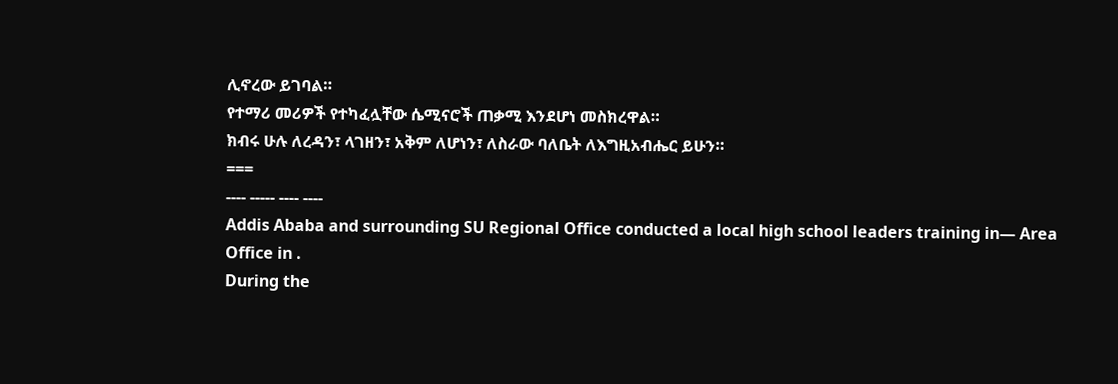ሊኖረው ይገባል።
የተማሪ መሪዎች የተካፈሏቸው ሴሚናሮች ጠቃሚ እንደሆነ መስክረዋል።
ክብሩ ሁሉ ለረዳን፣ ላገዘን፣ አቅም ለሆነን፣ ለስራው ባለቤት ለእግዚአብሔር ይሁን።
===
---- ----- ---- ----
Addis Ababa and surrounding SU Regional Office conducted a local high school leaders training in— Area Office in .
During the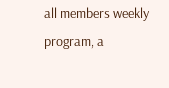all members weekly program, a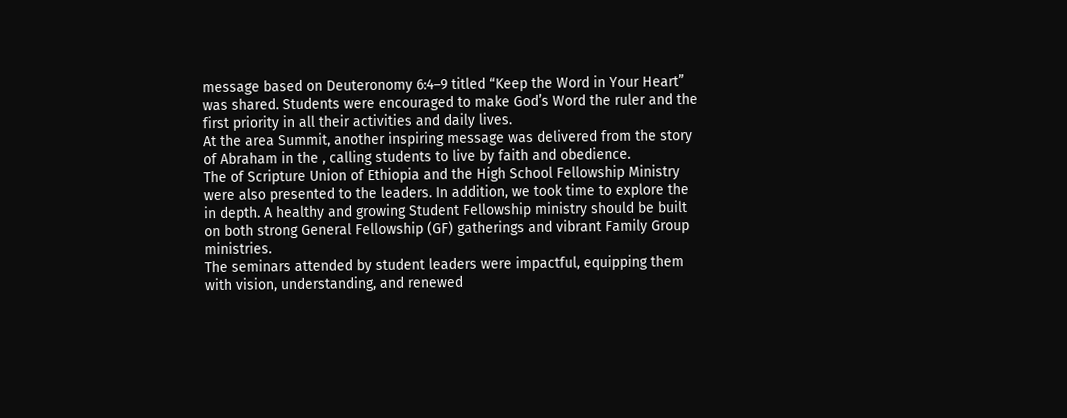message based on Deuteronomy 6:4–9 titled “Keep the Word in Your Heart” was shared. Students were encouraged to make God’s Word the ruler and the first priority in all their activities and daily lives.
At the area Summit, another inspiring message was delivered from the story of Abraham in the , calling students to live by faith and obedience.
The of Scripture Union of Ethiopia and the High School Fellowship Ministry were also presented to the leaders. In addition, we took time to explore the in depth. A healthy and growing Student Fellowship ministry should be built on both strong General Fellowship (GF) gatherings and vibrant Family Group ministries.
The seminars attended by student leaders were impactful, equipping them with vision, understanding, and renewed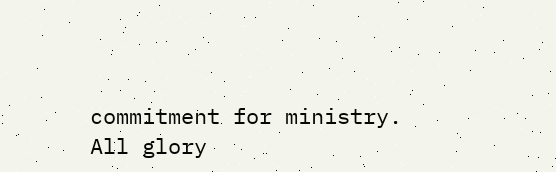commitment for ministry.
All glory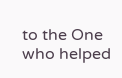to the One who helped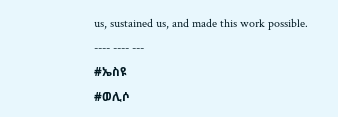us, sustained us, and made this work possible.
---- ---- ---
#ኤስዩ
#ወሊሶ